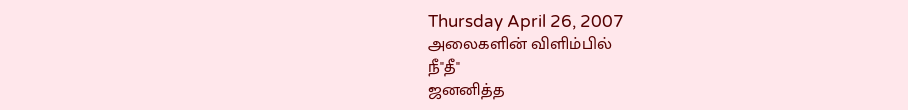Thursday April 26, 2007
அலைகளின் விளிம்பில்
நீ"தீ"
ஜனனித்த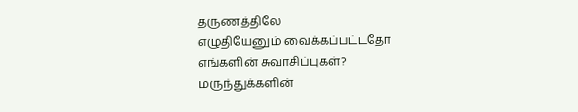தருணத்திலே
எழுதியேனும் வைக்கப்பட்டதோ
எங்களின் சுவாசிப்புகள்?
மருந்துக்களின்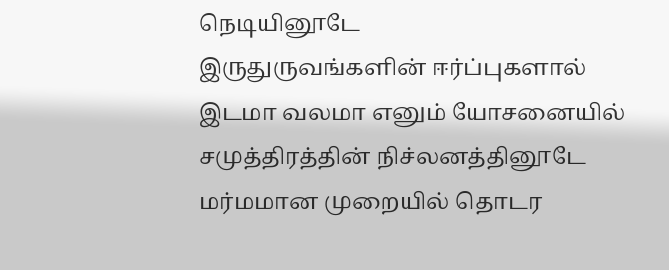நெடியினூடே
இருதுருவங்களின் ஈர்ப்புகளால்
இடமா வலமா எனும் யோசனையில்
சமுத்திரத்தின் நிச்லனத்தினூடே
மர்மமான முறையில் தொடர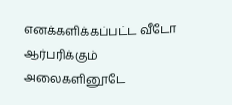எனக்களிக்கப்பட்ட வீடோ
ஆர்பரிக்கும் அலைகளினூடே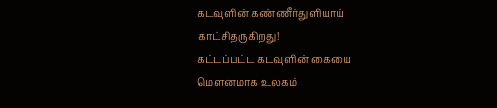கடவுளின் கண்ணீர்துளியாய்
காட்சிதருகிறது!
கட்டப்பட்ட கடவுளின் கையை
மௌனமாக உலகம்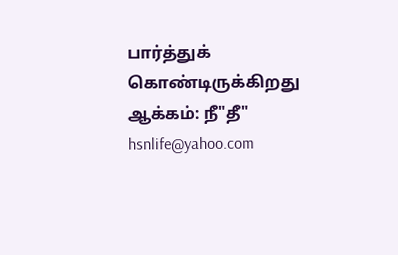பார்த்துக் கொண்டிருக்கிறது
ஆக்கம்: நீ"தீ"
hsnlife@yahoo.com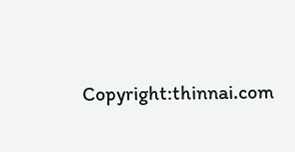Copyright:thinnai.com